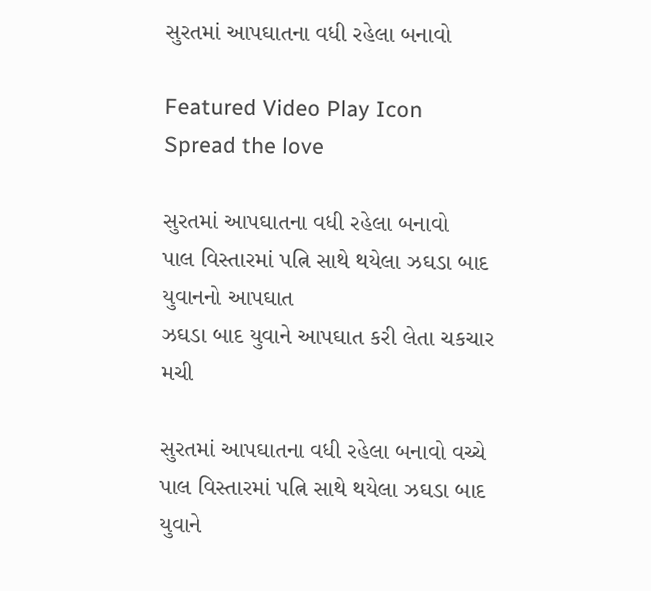સુરતમાં આપઘાતના વધી રહેલા બનાવો

Featured Video Play Icon
Spread the love

સુરતમાં આપઘાતના વધી રહેલા બનાવો
પાલ વિસ્તારમાં પત્નિ સાથે થયેલા ઝઘડા બાદ યુવાનનો આપઘાત
ઝઘડા બાદ યુવાને આપઘાત કરી લેતા ચકચાર મચી

સુરતમાં આપઘાતના વધી રહેલા બનાવો વચ્ચે પાલ વિસ્તારમાં પત્નિ સાથે થયેલા ઝઘડા બાદ યુવાને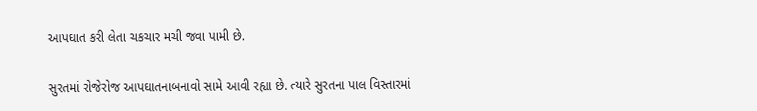આપઘાત કરી લેતા ચકચાર મચી જવા પામી છે.

સુરતમાં રોજેરોજ આપઘાતનાબનાવો સામે આવી રહ્યા છે. ત્યારે સુરતના પાલ વિસ્તારમાં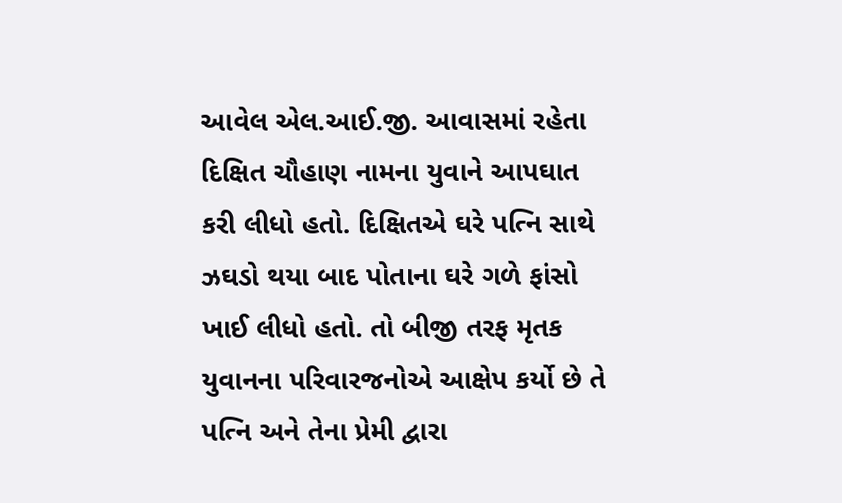આવેલ એલ.આઈ.જી. આવાસમાં રહેતા દિક્ષિત ચૌહાણ નામના યુવાને આપઘાત કરી લીધો હતો. દિક્ષિતએ ઘરે પત્નિ સાથે ઝઘડો થયા બાદ પોતાના ઘરે ગળે ફાંસો ખાઈ લીધો હતો. તો બીજી તરફ મૃતક યુવાનના પરિવારજનોએ આક્ષેપ કર્યો છે તે પત્નિ અને તેના પ્રેમી દ્વારા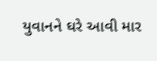યુવાનને ઘરે આવી માર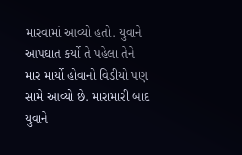મારવામાં આવ્યો હતો. યુવાને આપઘાત કર્યો તે પહેલા તેને માર માર્યો હોવાનો વિડીયો પણ સામે આવ્યો છે. મારામારી બાદ યુવાને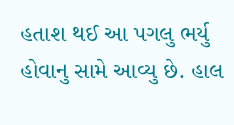હતાશ થઈ આ પગલુ ભર્યુ હોવાનુ સામે આવ્યુ છે. હાલ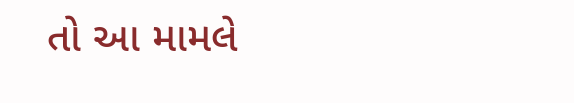તો આ મામલે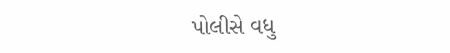પોલીસે વધુ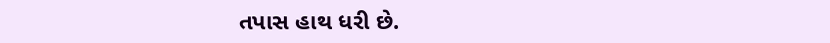તપાસ હાથ ધરી છે.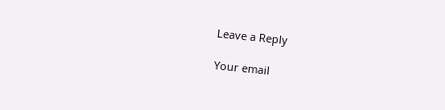Leave a Reply

Your email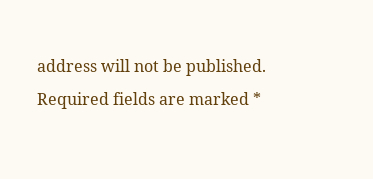address will not be published. Required fields are marked *